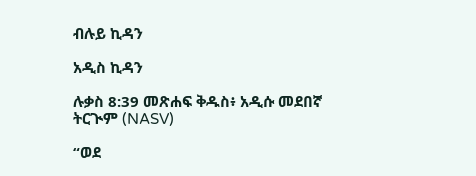ብሉይ ኪዳን

አዲስ ኪዳን

ሉቃስ 8:39 መጽሐፍ ቅዱስ፥ አዲሱ መደበኛ ትርጒም (NASV)

“ወደ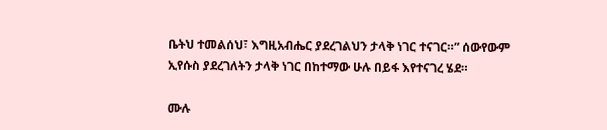ቤትህ ተመልሰህ፣ እግዚአብሔር ያደረገልህን ታላቅ ነገር ተናገር።” ሰውየውም ኢየሱስ ያደረገለትን ታላቅ ነገር በከተማው ሁሉ በይፋ እየተናገረ ሄደ።

ሙሉ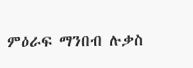ምዕራፍ ማንበብ ሉቃስ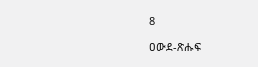8

ዐውደ-ጽሑፍ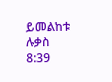ይመልከቱ ሉቃስ 8:39